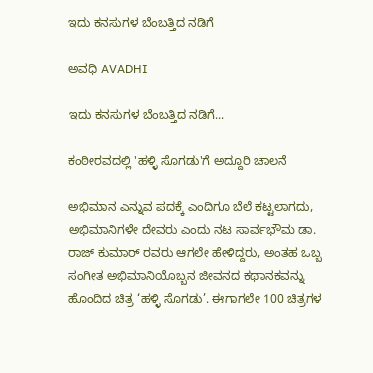ಇದು ಕನಸುಗಳ ಬೆಂಬತ್ತಿದ ನಡಿಗೆ‍

ಅವಧಿ AVADHI

ಇದು ಕನಸುಗಳ ಬೆಂಬತ್ತಿದ ನಡಿಗೆ...

ಕಂಠೀರವದಲ್ಲಿ 'ಹಳ್ಳಿ ಸೊಗಡು'ಗೆ ಅದ್ದೂರಿ ಚಾಲನೆ

ಅಭಿಮಾನ ಎನ್ನುವ ಪದಕ್ಕೆ ಎಂದಿಗೂ ಬೆಲೆ ಕಟ್ಟಲಾಗದು, ಅಭಿಮಾನಿಗಳೇ ದೇವರು ಎಂದು ನಟ ಸಾರ್ವಭೌಮ ಡಾ. ರಾಜ್ ಕುಮಾರ್ ರವರು ಆಗಲೇ ಹೇಳಿದ್ದರು, ಅಂತಹ ಒಬ್ಬ ಸಂಗೀತ ಅಭಿಮಾನಿಯೊಬ್ಬನ ಜೀವನದ ಕಥಾನಕವನ್ನು ಹೊಂದಿದ ಚಿತ್ರ ‘ಹಳ್ಳಿ ಸೊಗಡು’. ಈಗಾಗಲೇ 100 ಚಿತ್ರಗಳ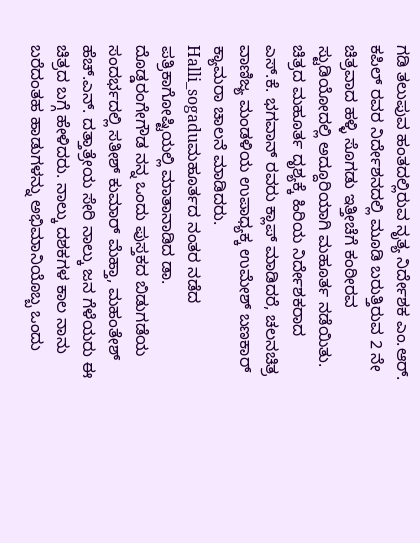ಗಡಿ ತಲುಪುವ ಹಂತದಲ್ಲಿರುವ ನೃತ್ಯ ನಿರ್ದೇಶಕ ಎಂ.ಆರ್. ಕಪಿಲ್ ರವರ ನಿರ್ದೇಶನದಲ್ಲಿ ಮೂಡಿ ಬರುತ್ತಿರುವ 2 ನೇ ಚಿತ್ರವಾದ ಹಳ್ಳಿ ಸೊಗಡು ಇತ್ತೀಚೆಗೆ ಕಂಠೀರವ ಸ್ಟುಡಿಯೋದಲ್ಲಿ ಅದ್ದೂರಿಯಾಗಿ ಮಹೂರ್ತ ನಡೆಯಿತು. ಚಿತ್ರದ ಮಹೂರ್ತ ದೃಶ್ಯಕ್ಕೆ ಹಿರಿಯ ನಿರ್ದೇಶಕರಾದ ಎಸ್.ಕೆ. ಭಗವಾನ್ ರವರು ಕ್ಲಾಪ್ ಮಾಡಿದರೆ, ಚಲನಚಿತ್ರ ವಾಣಿಜ್ಯ ಮಂಡಳಿಯ ಉಪಾಧ್ಯಕ್ಕ ಉಮೇಶ್ ಬಣಕಾರ್ ಕ್ಯಾಮರಾ ಚಾಲನೆ ಮಾಡಿದರು.
Halli_sogaduಮಹೂರ್ತದ ನಂತರ ನಡೆದ ಪತ್ರಿಕಾಗೋಷ್ಟಿಯಲ್ಲಿ ಮಾತಾನಾಡಿದ ಡಾ. ದೊಡ್ಡರಂಗೇಗೌಡ ನನ್ನ ಒಂದು ಪುಸ್ತಕದ ಬಿಡುಗಡೆಯ ಸಂದರ್ಭದಲ್ಲಿ ಸತೀಶ್ ಕುಮಾರ್ ಮೆಹ್ತಾ, ಮಹಂತೇಶ್ ಹೆಚ್.ಎನ್. ದತ್ತಾತ್ರೇಯ ಸೇರಿ ನಾಲ್ಕು ಜನ ಗೆಳೆಯರು ಈ ಚಿತ್ರದ ಬಗ್ಗೆ ಹೇಳಿದರು. ನಾಲ್ಕು ದಶಕಗಳ ಕಾಲ ನಾನು ಬರೆದಂತಹ ಹಾಡುಗಳನ್ನು ಅಭಿಮಾನಿಯೊಬ್ಬ ಒಂದು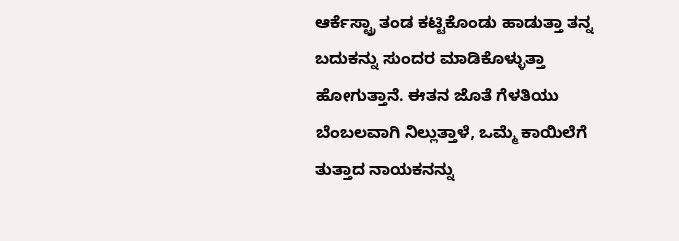ಆರ್ಕೆಸ್ಟ್ರಾ ತಂಡ ಕಟ್ಟಿಕೊಂಡು ಹಾಡುತ್ತಾ ತನ್ನ ಬದುಕನ್ನು ಸುಂದರ ಮಾಡಿಕೊಳ್ಳುತ್ತಾ ಹೋಗುತ್ತಾನೆ. ಈತನ ಜೊತೆ ಗೆಳತಿಯು ಬೆಂಬಲವಾಗಿ ನಿಲ್ಲುತ್ತಾಳೆ, ಒಮ್ಮೆ ಕಾಯಿಲೆಗೆ ತುತ್ತಾದ ನಾಯಕನನ್ನು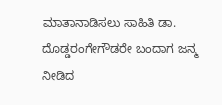ಮಾತಾನಾಡಿಸಲು ಸಾಹಿತಿ ಡಾ. ದೊಡ್ಡರಂಗೇಗೌಡರೇ ಬಂದಾಗ ಜನ್ಮ ನೀಡಿದ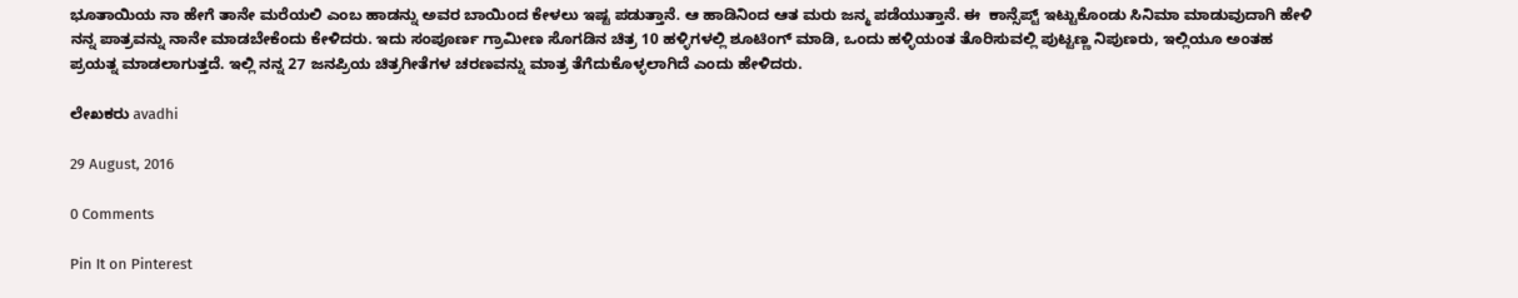ಭೂತಾಯಿಯ ನಾ ಹೇಗೆ ತಾನೇ ಮರೆಯಲಿ ಎಂಬ ಹಾಡನ್ನು ಅವರ ಬಾಯಿಂದ ಕೇಳಲು ಇಷ್ಟ ಪಡುತ್ತಾನೆ. ಆ ಹಾಡಿನಿಂದ ಆತ ಮರು ಜನ್ಮ ಪಡೆಯುತ್ತಾನೆ. ಈ  ಕಾನ್ಸೆಪ್ಟ್ ಇಟ್ಟುಕೊಂಡು ಸಿನಿಮಾ ಮಾಡುವುದಾಗಿ ಹೇಳಿ ನನ್ನ ಪಾತ್ರವನ್ನು ನಾನೇ ಮಾಡಬೇಕೆಂದು ಕೇಳಿದರು. ಇದು ಸಂಪೂರ್ಣ ಗ್ರಾಮೀಣ ಸೊಗಡಿನ ಚಿತ್ರ 10 ಹಳ್ಳಿಗಳಲ್ಲಿ ಶೂಟಿಂಗ್ ಮಾಡಿ, ಒಂದು ಹಳ್ಳಿಯಂತ ತೊರಿಸುವಲ್ಲಿ ಪುಟ್ಟಣ್ಣ ನಿಪುಣರು, ಇಲ್ಲಿಯೂ ಅಂತಹ ಪ್ರಯತ್ನ ಮಾಡಲಾಗುತ್ತದೆ. ಇಲ್ಲಿ ನನ್ನ 27 ಜನಪ್ರಿಯ ಚಿತ್ರಗೀತೆಗಳ ಚರಣವನ್ನು ಮಾತ್ರ ತೆಗೆದುಕೊಳ್ಳಲಾಗಿದೆ ಎಂದು ಹೇಳಿದರು.

ಲೇಖಕರು avadhi

29 August, 2016

0 Comments

Pin It on Pinterest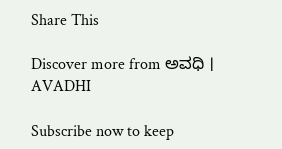Share This

Discover more from ಅವಧಿ । AVADHI

Subscribe now to keep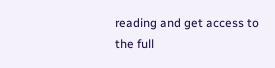reading and get access to the full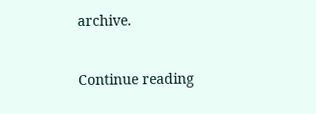archive.

Continue reading